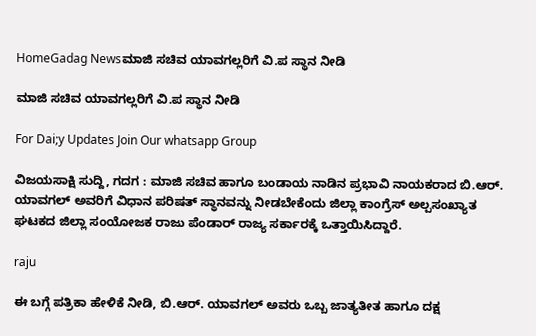HomeGadag Newsಮಾಜಿ ಸಚಿವ ಯಾವಗಲ್ಲರಿಗೆ ವಿ.ಪ ಸ್ಥಾನ ನೀಡಿ

ಮಾಜಿ ಸಚಿವ ಯಾವಗಲ್ಲರಿಗೆ ವಿ.ಪ ಸ್ಥಾನ ನೀಡಿ

For Dai;y Updates Join Our whatsapp Group

ವಿಜಯಸಾಕ್ಷಿ ಸುದ್ದಿ, ಗದಗ : ಮಾಜಿ ಸಚಿವ ಹಾಗೂ ಬಂಡಾಯ ನಾಡಿನ ಪ್ರಭಾವಿ ನಾಯಕರಾದ ಬಿ.ಆರ್. ಯಾವಗಲ್ ಅವರಿಗೆ ವಿಧಾನ ಪರಿಷತ್ ಸ್ಥಾನವನ್ನು ನೀಡಬೇಕೆಂದು ಜಿಲ್ಲಾ ಕಾಂಗ್ರೆಸ್ ಅಲ್ಪಸಂಖ್ಯಾತ ಘಟಕದ ಜಿಲ್ಲಾ ಸಂಯೋಜಕ ರಾಜು ಪೆಂಡಾರ್ ರಾಜ್ಯ ಸರ್ಕಾರಕ್ಕೆ ಒತ್ತಾಯಿಸಿದ್ದಾರೆ.

raju

ಈ ಬಗ್ಗೆ ಪತ್ರಿಕಾ ಹೇಳಿಕೆ ನೀಡಿ, ಬಿ.ಆರ್. ಯಾವಗಲ್ ಅವರು ಒಬ್ಬ ಜಾತ್ಯತೀತ ಹಾಗೂ ದಕ್ಷ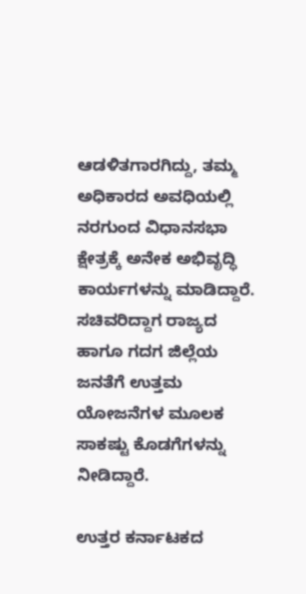ಆಡಳಿತಗಾರಗಿದ್ದು, ತಮ್ಮ ಅಧಿಕಾರದ ಅವಧಿಯಲ್ಲಿ ನರಗುಂದ ವಿಧಾನಸಭಾ ಕ್ಷೇತ್ರಕ್ಕೆ ಅನೇಕ ಅಭಿವೃದ್ಧಿ ಕಾರ್ಯಗಳನ್ನು ಮಾಡಿದ್ದಾರೆ. ಸಚಿವರಿದ್ದಾಗ ರಾಜ್ಯದ ಹಾಗೂ ಗದಗ ಜಿಲ್ಲೆಯ ಜನತೆಗೆ ಉತ್ತಮ ಯೋಜನೆಗಳ ಮೂಲಕ ಸಾಕಷ್ಟು ಕೊಡಗೆಗಳನ್ನು ನೀಡಿದ್ದಾರೆ.

ಉತ್ತರ ಕರ್ನಾಟಕದ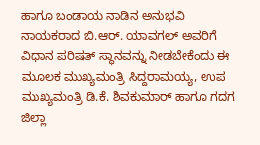ಹಾಗೂ ಬಂಡಾಯ ನಾಡಿನ ಅನುಭವಿ ನಾಯಕರಾದ ಬಿ.ಆರ್. ಯಾವಗಲ್ ಅವರಿಗೆ ವಿಧಾನ ಪರಿಷತ್ ಸ್ಥಾನವನ್ನು ನೀಡಬೇಕೆಂದು ಈ ಮೂಲಕ ಮುಖ್ಯಮಂತ್ರಿ ಸಿದ್ದರಾಮಯ್ಯ, ಉಪ ಮುಖ್ಯಮಂತ್ರಿ ಡಿ.ಕೆ. ಶಿವಕುಮಾರ್ ಹಾಗೂ ಗದಗ ಜಿಲ್ಲಾ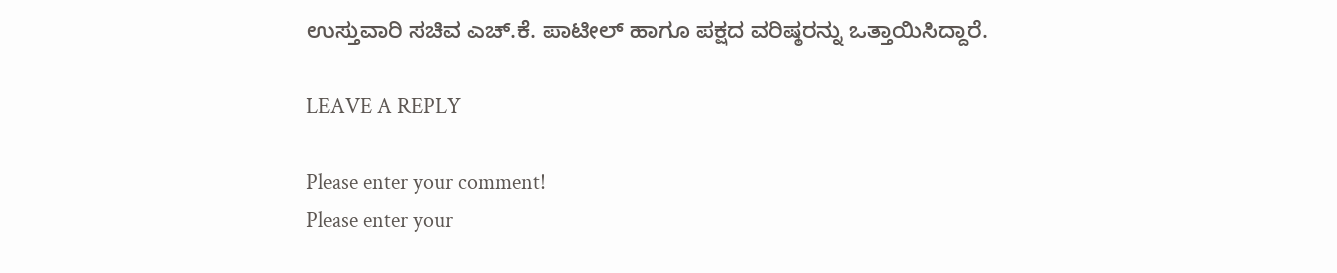ಉಸ್ತುವಾರಿ ಸಚಿವ ಎಚ್.ಕೆ. ಪಾಟೀಲ್ ಹಾಗೂ ಪಕ್ಷದ ವರಿಷ್ಠರನ್ನು ಒತ್ತಾಯಿಸಿದ್ದಾರೆ.

LEAVE A REPLY

Please enter your comment!
Please enter your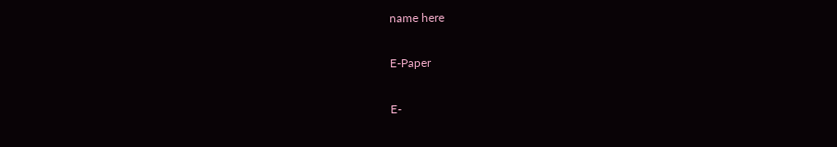name here

E-Paper

E-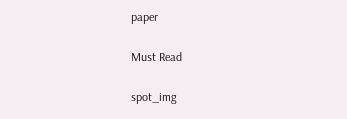paper

Must Read

spot_img